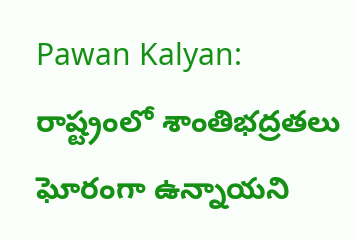Pawan Kalyan: రాష్ట్రంలో శాంతిభద్రతలు ఘోరంగా ఉన్నాయని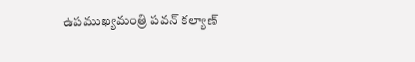ఉపముఖ్యమంత్రి పవన్ కల్యాణ్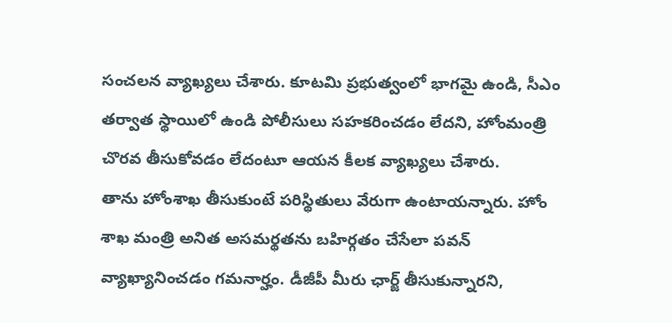సంచలన వ్యాఖ్యలు చేశారు. కూటమి ప్రభుత్వంలో భాగమై ఉండి, సీఎం తర్వాత స్థాయిలో ఉండి పోలీసులు సహకరించడం లేదని, హోంమంత్రి చొరవ తీసుకోవడం లేదంటూ ఆయన కీలక వ్యాఖ్యలు చేశారు.
తాను హోంశాఖ తీసుకుంటే పరిస్థితులు వేరుగా ఉంటాయన్నారు. హోం శాఖ మంత్రి అనిత అసమర్థతను బహిర్గతం చేసేలా పవన్ వ్యాఖ్యానించడం గమనార్హం. డీజీపీ మీరు ఛార్జ్ తీసుకున్నారని,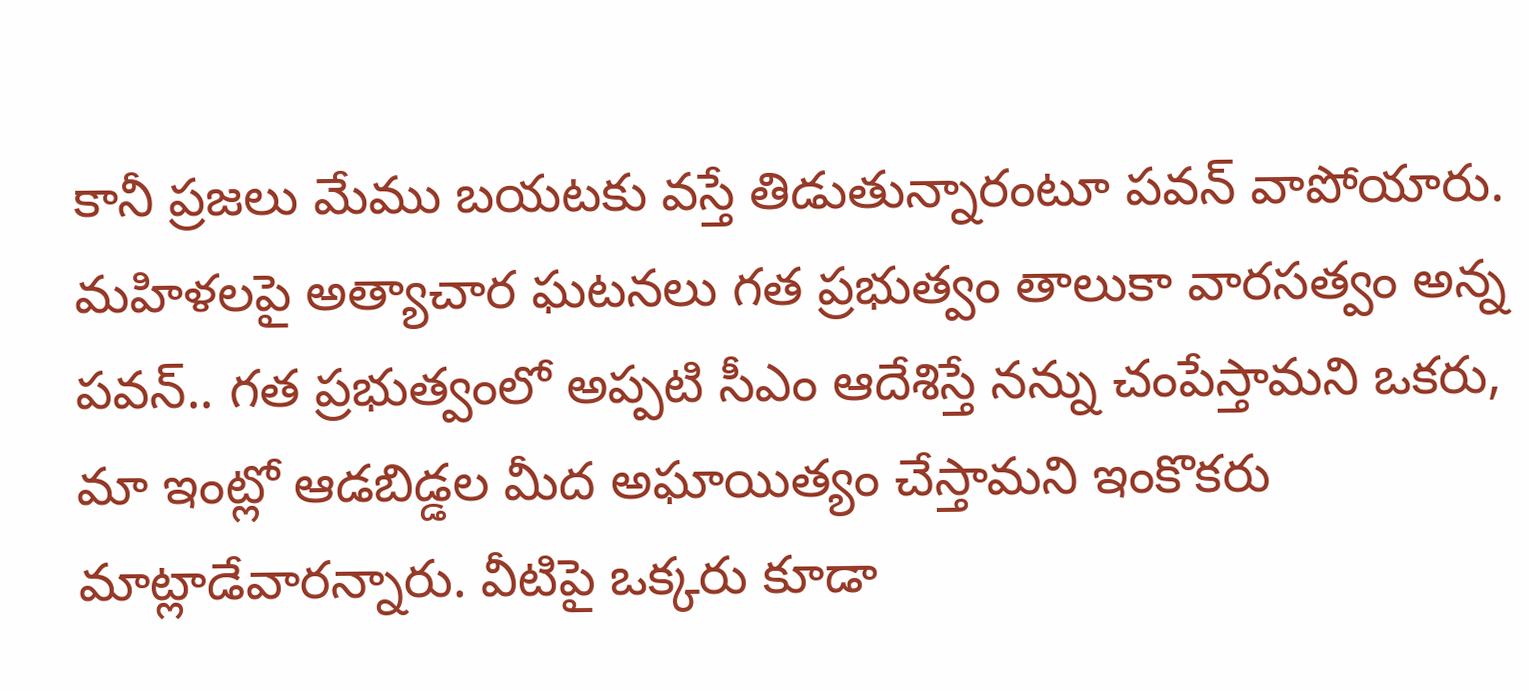కానీ ప్రజలు మేము బయటకు వస్తే తిడుతున్నారంటూ పవన్ వాపోయారు.
మహిళలపై అత్యాచార ఘటనలు గత ప్రభుత్వం తాలుకా వారసత్వం అన్న పవన్.. గత ప్రభుత్వంలో అప్పటి సీఎం ఆదేశిస్తే నన్ను చంపేస్తామని ఒకరు, మా ఇంట్లో ఆడబిడ్డల మీద అఘాయిత్యం చేస్తామని ఇంకొకరు మాట్లాడేవారన్నారు. వీటిపై ఒక్కరు కూడా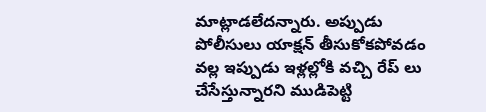మాట్లాడలేదన్నారు. అప్పుడు పోలీసులు యాక్షన్ తీసుకోకపోవడం వల్ల ఇప్పుడు ఇళ్లల్లోకి వచ్చి రేప్ లు చేసేస్తున్నారని ముడిపెట్టి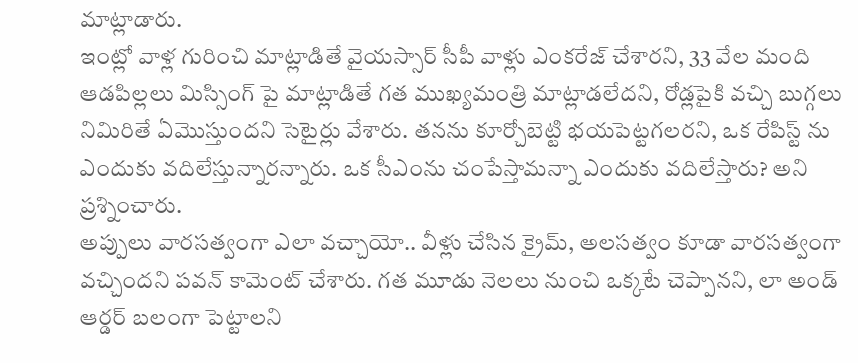మాట్లాడారు.
ఇంట్లో వాళ్ల గురించి మాట్లాడితే వైయస్సార్ సీపీ వాళ్లు ఎంకరేజ్ చేశారని, 33 వేల మంది ఆడపిల్లలు మిస్సింగ్ పై మాట్లాడితే గత ముఖ్యమంత్రి మాట్లాడలేదని, రోడ్లపైకి వచ్చి బుగ్గలు నిమిరితే ఏమొస్తుందని సెటైర్లు వేశారు. తనను కూర్చోబెట్టి భయపెట్టగలరని, ఒక రేపిస్ట్ ను ఎందుకు వదిలేస్తున్నారన్నారు. ఒక సీఎంను చంపేస్తామన్నా ఎందుకు వదిలేస్తారు? అని ప్రశ్నించారు.
అప్పులు వారసత్వంగా ఎలా వచ్చాయో.. వీళ్లు చేసిన క్రైమ్, అలసత్వం కూడా వారసత్వంగా వచ్చిందని పవన్ కామెంట్ చేశారు. గత మూడు నెలలు నుంచి ఒక్కటే చెప్పానని, లా అండ్ ఆర్డర్ బలంగా పెట్టాలని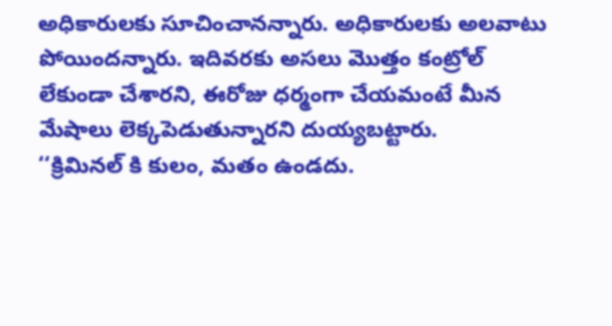అధికారులకు సూచించానన్నారు. అధికారులకు అలవాటు పోయిందన్నారు. ఇదివరకు అసలు మొత్తం కంట్రోల్ లేకుండా చేశారని, ఈరోజు ధర్మంగా చేయమంటే మీన మేషాలు లెక్కపెడుతున్నారని దుయ్యబట్టారు.
‘‘క్రిమినల్ కి కులం, మతం ఉండదు.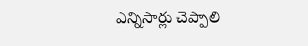ఎన్నిసార్లు చెప్పాలి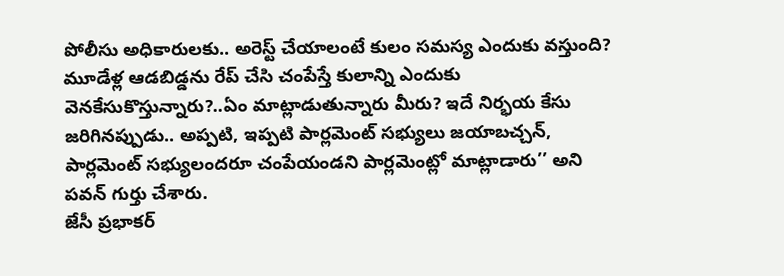పోలీసు అధికారులకు.. అరెస్ట్ చేయాలంటే కులం సమస్య ఎందుకు వస్తుంది? మూడేళ్ల ఆడబిడ్డను రేప్ చేసి చంపేస్తే కులాన్ని ఎందుకు వెనకేసుకొస్తున్నారు?..ఏం మాట్లాడుతున్నారు మీరు? ఇదే నిర్భయ కేసు జరిగినప్పుడు.. అప్పటి, ఇప్పటి పార్లమెంట్ సభ్యులు జయాబచ్చన్, పార్లమెంట్ సభ్యులందరూ చంపేయండని పార్లమెంట్లో మాట్లాడారు’’ అని పవన్ గుర్తు చేశారు.
జేసీ ప్రభాకర్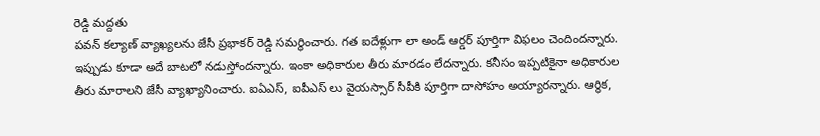రెడ్డి మద్దతు
పవన్ కల్యాణ్ వ్యాఖ్యలను జేసీ ప్రభాకర్ రెడ్డి సమర్థించారు. గత ఐదేళ్లుగా లా అండ్ ఆర్డర్ పూర్తిగా విఫలం చెందిందన్నారు. ఇప్పుడు కూడా అదే బాటలో నడుస్తోందన్నారు. ఇంకా అధికారుల తీరు మారడం లేదన్నారు. కనీసం ఇప్పటికైనా అధికారుల తీరు మారాలని జేసీ వ్యాఖ్యానించారు. ఐఏఎస్, ఐపీఎస్ లు వైయస్సార్ సీపీకి పూర్తిగా దాసోహం అయ్యారన్నారు. ఆర్థిక,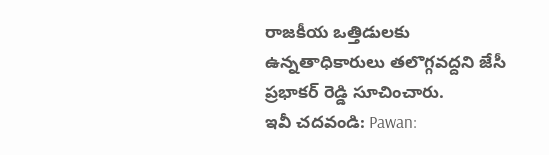రాజకీయ ఒత్తిడులకు ఉన్నతాధికారులు తలొగ్గవద్దని జేసీ ప్రభాకర్ రెడ్డి సూచించారు.
ఇవీ చదవండి: Pawan: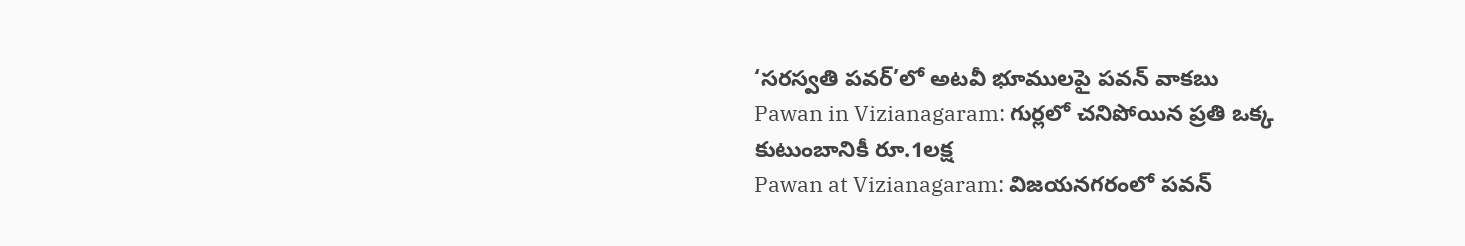‘సరస్వతి పవర్’లో అటవీ భూములపై పవన్ వాకబు
Pawan in Vizianagaram: గుర్లలో చనిపోయిన ప్రతి ఒక్క కుటుంబానికీ రూ.1లక్ష
Pawan at Vizianagaram: విజయనగరంలో పవన్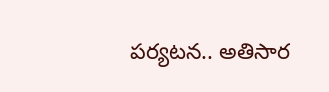పర్యటన.. అతిసార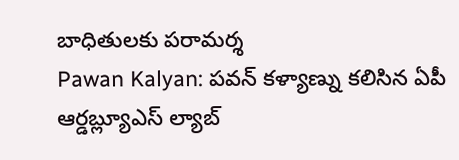బాధితులకు పరామర్శ
Pawan Kalyan: పవన్ కళ్యాణ్ను కలిసిన ఏపీ ఆర్డబ్ల్యూఎస్ ల్యాబ్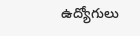ఉద్యోగులు